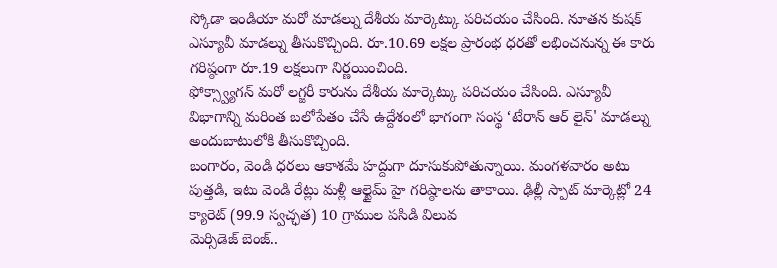స్కోడా ఇండియా మరో మాడల్ను దేశీయ మార్కెట్కు పరిచయం చేసింది. నూతన కుషక్ ఎస్యూవీ మాడల్ను తీసుకొచ్చింది. రూ.10.69 లక్షల ప్రారంభ ధరతో లభించనున్న ఈ కారు గరిష్ఠంగా రూ.19 లక్షలుగా నిర్ణయించింది.
ఫోక్స్వ్యాగన్ మరో లగ్జరీ కారును దేశీయ మార్కెట్కు పరిచయం చేసింది. ఎస్యూవీ విభాగాన్ని మరింత బలోపేతం చేసే ఉద్దేశంలో భాగంగా సంస్థ ‘టేరాన్ ఆర్ లైన్' మాడల్ను అందుబాటులోకి తీసుకొచ్చింది.
బంగారం, వెండి ధరలు ఆకాశమే హద్దుగా దూసుకుపోతున్నాయి. మంగళవారం అటు పుత్తడి, ఇటు వెండి రేట్లు మళ్లీ ఆల్టైమ్ హై గరిష్ఠాలను తాకాయి. ఢిల్లీ స్పాట్ మార్కెట్లో 24 క్యారెట్ (99.9 స్వచ్ఛత) 10 గ్రాముల పసిడి విలువ
మెర్సిడెజ్ బెంజ్..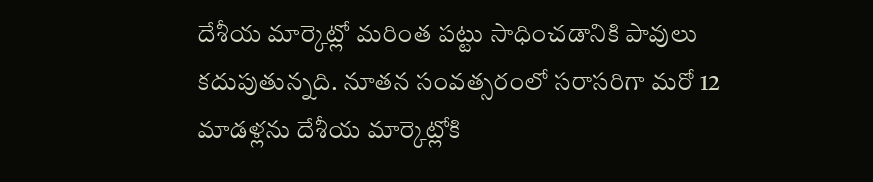దేశీయ మార్కెట్లో మరింత పట్టు సాధించడానికి పావులు కదుపుతున్నది. నూతన సంవత్సరంలో సరాసరిగా మరో 12 మాడళ్లను దేశీయ మార్కెట్లోకి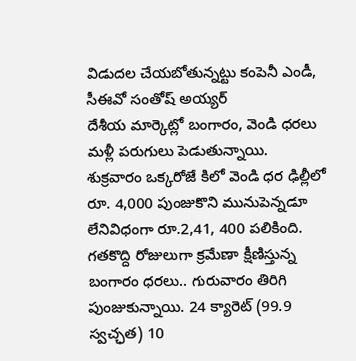విడుదల చేయబోతున్నట్టు కంపెనీ ఎండీ, సీఈవో సంతోష్ అయ్యర్
దేశీయ మార్కెట్లో బంగారం, వెండి ధరలు మళ్లీ పరుగులు పెడుతున్నాయి. శుక్రవారం ఒక్కరోజే కిలో వెండి ధర ఢిల్లీలో రూ. 4,000 పుంజుకొని మునుపెన్నడూ లేనివిధంగా రూ.2,41, 400 పలికింది.
గతకొద్ది రోజులుగా క్రమేణా క్షీణిస్తున్న బంగారం ధరలు.. గురువారం తిరిగి పుంజుకున్నాయి. 24 క్యారెట్ (99.9 స్వచ్ఛత) 10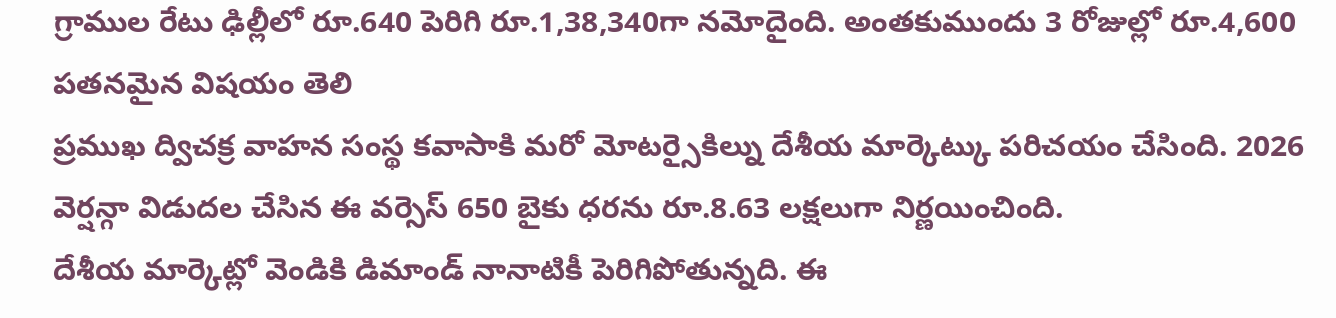గ్రాముల రేటు ఢిల్లీలో రూ.640 పెరిగి రూ.1,38,340గా నమోదైంది. అంతకుముందు 3 రోజుల్లో రూ.4,600 పతనమైన విషయం తెలి
ప్రముఖ ద్విచక్ర వాహన సంస్థ కవాసాకి మరో మోటర్సైకిల్ను దేశీయ మార్కెట్కు పరిచయం చేసింది. 2026 వెర్షన్గా విడుదల చేసిన ఈ వర్సెస్ 650 బైకు ధరను రూ.8.63 లక్షలుగా నిర్ణయించింది.
దేశీయ మార్కెట్లో వెండికి డిమాండ్ నానాటికీ పెరిగిపోతున్నది. ఈ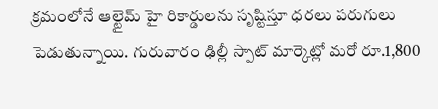క్రమంలోనే ఆల్టైమ్ హై రికార్డులను సృష్టిస్తూ ధరలు పరుగులు పెడుతున్నాయి. గురువారం ఢిల్లీ స్పాట్ మార్కెట్లో మరో రూ.1,800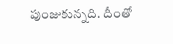పుంజుకున్నది. దీంతో